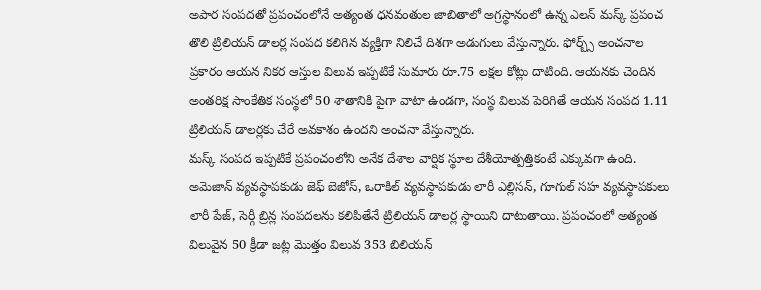అపార సంపదతో ప్రపంచంలోనే అత్యంత ధనవంతుల జాబితాలో అగ్రస్థానంలో ఉన్న ఎలన్ మస్క్ ప్రపంచ తొలి ట్రిలియన్ డాలర్ల సంపద కలిగిన వ్యక్తిగా నిలిచే దిశగా అడుగులు వేస్తున్నారు. ఫోర్బ్స్ అంచనాల ప్రకారం ఆయన నికర ఆస్తుల విలువ ఇప్పటికే సుమారు రూ.75 లక్షల కోట్లు దాటింది. ఆయనకు చెందిన అంతరిక్ష సాంకేతిక సంస్థలో 50 శాతానికి పైగా వాటా ఉండగా, సంస్థ విలువ పెరిగితే ఆయన సంపద 1.11 ట్రిలియన్ డాలర్లకు చేరే అవకాశం ఉందని అంచనా వేస్తున్నారు.
మస్క్ సంపద ఇప్పటికే ప్రపంచంలోని అనేక దేశాల వార్షిక స్థూల దేశీయోత్పత్తికంటే ఎక్కువగా ఉంది. అమెజాన్ వ్యవస్థాపకుడు జెఫ్ బెజోస్, ఒరాకిల్ వ్యవస్థాపకుడు లారీ ఎల్లిసన్, గూగుల్ సహ వ్యవస్థాపకులు లారీ పేజ్, సెర్గీ బ్రిన్ల సంపదలను కలిపితేనే ట్రిలియన్ డాలర్ల స్థాయిని దాటుతాయి. ప్రపంచంలో అత్యంత విలువైన 50 క్రీడా జట్ల మొత్తం విలువ 353 బిలియన్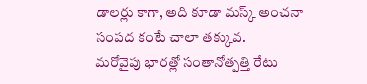డాలర్లు కాగా, అది కూడా మస్క్ అంచనా సంపద కంటే చాలా తక్కువ.
మరోవైపు భారత్లో సంతానోత్పత్తి రేటు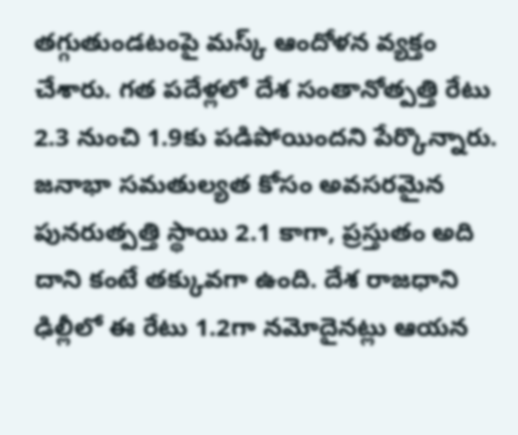తగ్గుతుండటంపై మస్క్ ఆందోళన వ్యక్తం చేశారు. గత పదేళ్లలో దేశ సంతానోత్పత్తి రేటు 2.3 నుంచి 1.9కు పడిపోయిందని పేర్కొన్నారు. జనాభా సమతుల్యత కోసం అవసరమైన పునరుత్పత్తి స్థాయి 2.1 కాగా, ప్రస్తుతం అది దాని కంటే తక్కువగా ఉంది. దేశ రాజధాని ఢిల్లీలో ఈ రేటు 1.2గా నమోదైనట్లు ఆయన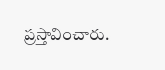ప్రస్తావించారు.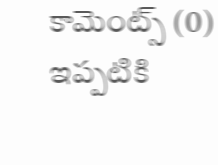కామెంట్స్ (0)
ఇప్పటికి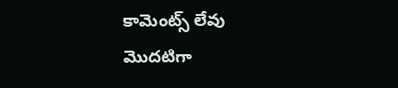కామెంట్స్ లేవు
మొదటిగా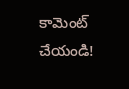కామెంట్ చేయండి!